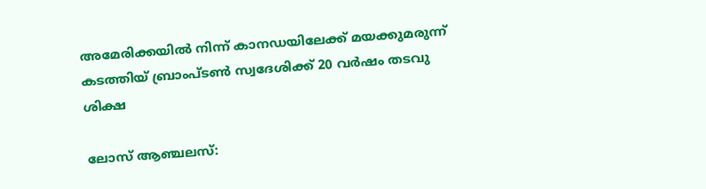അമേരിക്കയില്‍ നിന്ന് കാനഡയിലേക്ക് മയക്കുമരുന്ന് കടത്തിയ് ബ്രാംപ്ടൺ സ്വദേശിക്ക് 20 വർഷം തടവു ശിക്ഷ

ലോസ് ആഞ്ചലസ്: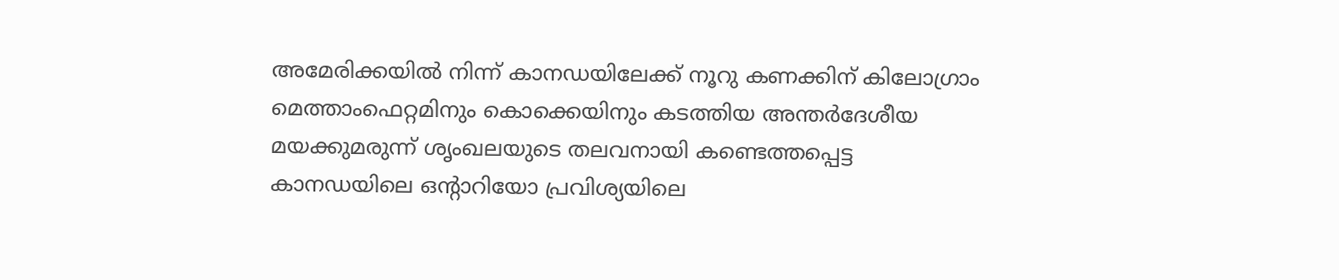അമേരിക്കയിൽ നിന്ന് കാനഡയിലേക്ക് നൂറു കണക്കിന് കിലോഗ്രാം മെത്താംഫെറ്റമിനും കൊക്കെയിനും കടത്തിയ അന്തർദേശീയ മയക്കുമരുന്ന് ശൃംഖലയുടെ തലവനായി കണ്ടെത്തപ്പെട്ട കാനഡയിലെ ഒന്റാറിയോ പ്രവിശ്യയിലെ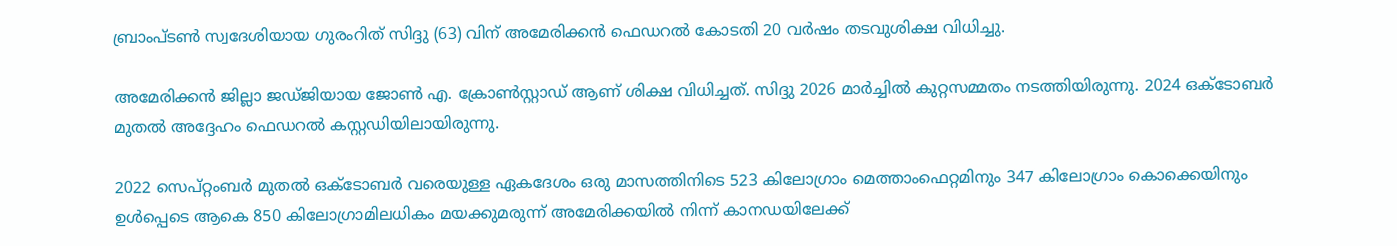ബ്രാംപ്ടൺ സ്വദേശിയായ ഗുരംറിത് സിദ്ദു (63) വിന് അമേരിക്കൻ ഫെഡറൽ കോടതി 20 വർഷം തടവുശിക്ഷ വിധിച്ചു.

അമേരിക്കൻ ജില്ലാ ജഡ്ജിയായ ജോൺ എ. ക്രോൺസ്റ്റാഡ് ആണ് ശിക്ഷ വിധിച്ചത്. സിദ്ദു 2026 മാർച്ചിൽ കുറ്റസമ്മതം നടത്തിയിരുന്നു. 2024 ഒക്ടോബർ മുതൽ അദ്ദേഹം ഫെഡറൽ കസ്റ്റഡിയിലായിരുന്നു.

2022 സെപ്റ്റംബർ മുതൽ ഒക്ടോബർ വരെയുള്ള ഏകദേശം ഒരു മാസത്തിനിടെ 523 കിലോഗ്രാം മെത്താംഫെറ്റമിനും 347 കിലോഗ്രാം കൊക്കെയിനും ഉൾപ്പെടെ ആകെ 850 കിലോഗ്രാമിലധികം മയക്കുമരുന്ന് അമേരിക്കയിൽ നിന്ന് കാനഡയിലേക്ക്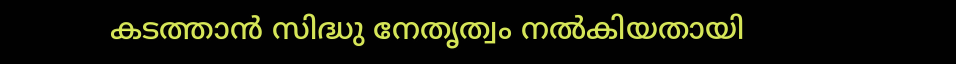കടത്താൻ സിദ്ധു നേതൃത്വം നൽകിയതായി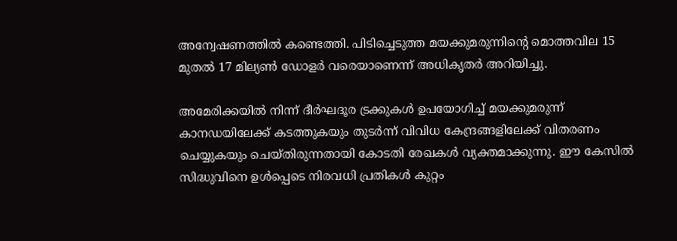അന്വേഷണത്തിൽ കണ്ടെത്തി. പിടിച്ചെടുത്ത മയക്കുമരുന്നിന്റെ മൊത്തവില 15 മുതൽ 17 മില്യൺ ഡോളർ വരെയാണെന്ന് അധികൃതർ അറിയിച്ചു.

അമേരിക്കയിൽ നിന്ന് ദീർഘദൂര ട്രക്കുകൾ ഉപയോഗിച്ച് മയക്കുമരുന്ന് കാനഡയിലേക്ക് കടത്തുകയും തുടർന്ന് വിവിധ കേന്ദ്രങ്ങളിലേക്ക് വിതരണം ചെയ്യുകയും ചെയ്തിരുന്നതായി കോടതി രേഖകൾ വ്യക്തമാക്കുന്നു. ഈ കേസിൽ സിദ്ധുവിനെ ഉൾപ്പെടെ നിരവധി പ്രതികൾ കുറ്റം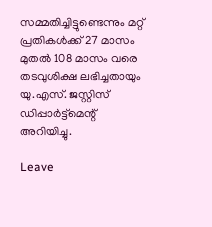സമ്മതിച്ചിട്ടുണ്ടെന്നും മറ്റ് പ്രതികൾക്ക് 27 മാസം മുതൽ 108 മാസം വരെ തടവുശിക്ഷ ലഭിച്ചതായും യു.എസ്. ജസ്റ്റിസ് ഡിപ്പാർട്ട്മെന്റ് അറിയിച്ചു.

Leave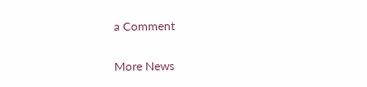a Comment

More News